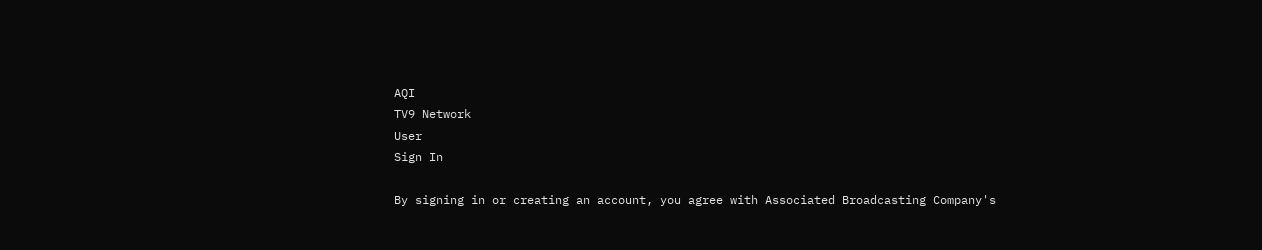AQI
TV9 Network
User
Sign In

By signing in or creating an account, you agree with Associated Broadcasting Company's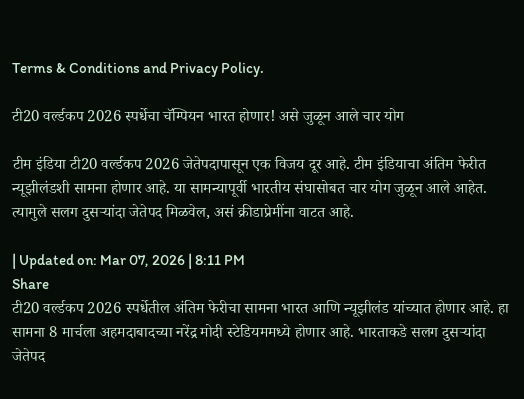Terms & Conditions and Privacy Policy.

टी20 वर्ल्डकप 2026 स्पर्धेचा चॅम्पियन भारत होणार! असे जुळून आले चार योग

टीम इंडिया टी20 वर्ल्डकप 2026 जेतेपदापासून एक विजय दूर आहे. टीम इंडियाचा अंतिम फेरीत न्यूझीलंडशी सामना होणार आहे. या सामन्यापूर्वी भारतीय संघासोबत चार योग जुळून आले आहेत. त्यामुले सलग दुसऱ्यांदा जेतेपद मिळवेल, असं क्रीडाप्रेमींना वाटत आहे.

| Updated on: Mar 07, 2026 | 8:11 PM
Share
टी20 वर्ल्डकप 2026 स्पर्धेतील अंतिम फेरीचा सामना भारत आणि न्यूझीलंड यांच्यात होणार आहे. हा सामना 8 मार्चला अहमदाबादच्या नरेंद्र मोदी स्टेडियममध्ये होणार आहे. भारताकडे सलग दुसऱ्यांदा जेतेपद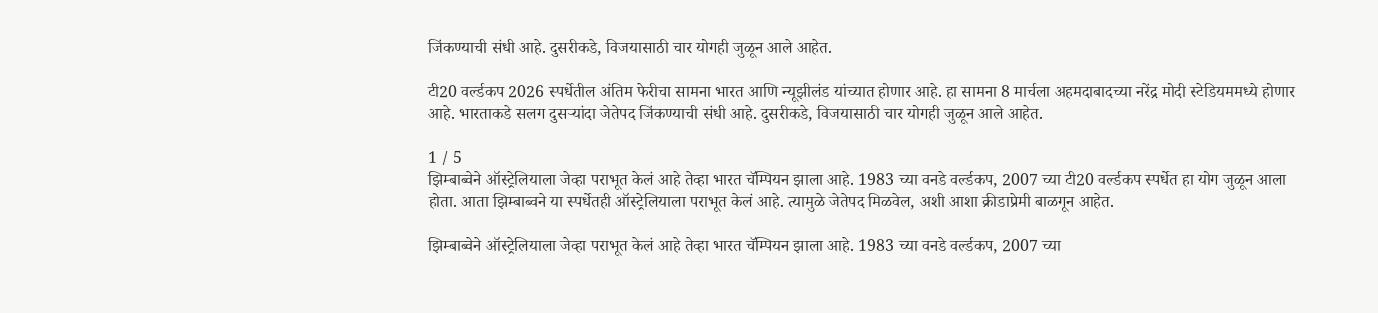जिंकण्याची संधी आहे. दुसरीकडे, विजयासाठी चार योगही जुळून आले आहेत.

टी20 वर्ल्डकप 2026 स्पर्धेतील अंतिम फेरीचा सामना भारत आणि न्यूझीलंड यांच्यात होणार आहे. हा सामना 8 मार्चला अहमदाबादच्या नरेंद्र मोदी स्टेडियममध्ये होणार आहे. भारताकडे सलग दुसऱ्यांदा जेतेपद जिंकण्याची संधी आहे. दुसरीकडे, विजयासाठी चार योगही जुळून आले आहेत.

1 / 5
झिम्बाब्वेने ऑस्ट्रेलियाला जेव्हा पराभूत केलं आहे तेव्हा भारत चॅम्पियन झाला आहे. 1983 च्या वनडे वर्ल्डकप, 2007 च्या टी20 वर्ल्डकप स्पर्धेत हा योग जुळून आला होता. आता झिम्बाब्वने या स्पर्धेतही ऑस्ट्रेलियाला पराभूत केलं आहे. त्यामुळे जेतेपद मिळवेल, अशी आशा क्रीडाप्रेमी बाळगून आहेत.

झिम्बाब्वेने ऑस्ट्रेलियाला जेव्हा पराभूत केलं आहे तेव्हा भारत चॅम्पियन झाला आहे. 1983 च्या वनडे वर्ल्डकप, 2007 च्या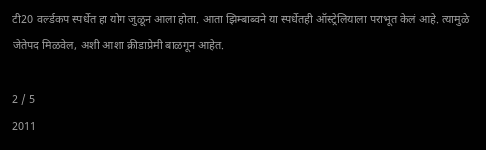टी20 वर्ल्डकप स्पर्धेत हा योग जुळून आला होता. आता झिम्बाब्वने या स्पर्धेतही ऑस्ट्रेलियाला पराभूत केलं आहे. त्यामुळे जेतेपद मिळवेल, अशी आशा क्रीडाप्रेमी बाळगून आहेत.

2 / 5
2011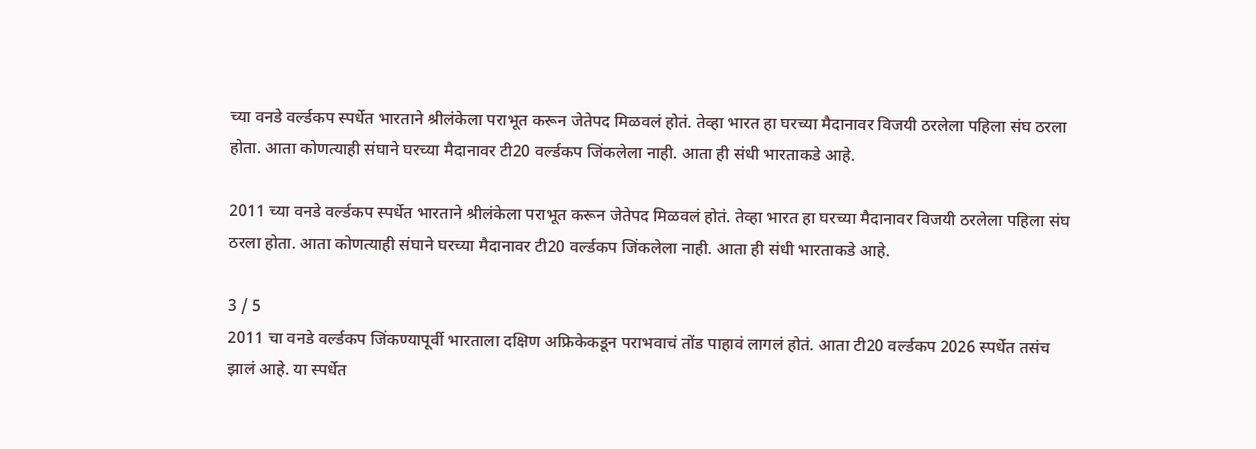च्या वनडे वर्ल्डकप स्पर्धेत भारताने श्रीलंकेला पराभूत करून जेतेपद मिळवलं होतं. तेव्हा भारत हा घरच्या मैदानावर विजयी ठरलेला पहिला संघ ठरला होता. आता कोणत्याही संघाने घरच्या मैदानावर टी20 वर्ल्डकप जिंकलेला नाही. आता ही संधी भारताकडे आहे.

2011 च्या वनडे वर्ल्डकप स्पर्धेत भारताने श्रीलंकेला पराभूत करून जेतेपद मिळवलं होतं. तेव्हा भारत हा घरच्या मैदानावर विजयी ठरलेला पहिला संघ ठरला होता. आता कोणत्याही संघाने घरच्या मैदानावर टी20 वर्ल्डकप जिंकलेला नाही. आता ही संधी भारताकडे आहे.

3 / 5
2011 चा वनडे वर्ल्डकप जिंकण्यापूर्वी भारताला दक्षिण अफ्रिकेकडून पराभवाचं तोंड पाहावं लागलं होतं. आता टी20 वर्ल्डकप 2026 स्पर्धेत तसंच झालं आहे. या स्पर्धेत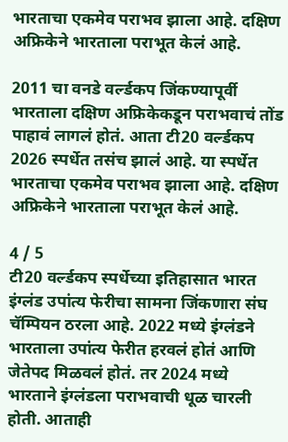भारताचा एकमेव पराभव झाला आहे. दक्षिण अफ्रिकेने भारताला पराभूत केलं आहे.

2011 चा वनडे वर्ल्डकप जिंकण्यापूर्वी भारताला दक्षिण अफ्रिकेकडून पराभवाचं तोंड पाहावं लागलं होतं. आता टी20 वर्ल्डकप 2026 स्पर्धेत तसंच झालं आहे. या स्पर्धेत भारताचा एकमेव पराभव झाला आहे. दक्षिण अफ्रिकेने भारताला पराभूत केलं आहे.

4 / 5
टी20 वर्ल्डकप स्पर्धेच्या इतिहासात भारत इंग्लंड उपांत्य फेरीचा सामना जिंकणारा संघ चॅम्पियन ठरला आहे. 2022 मध्ये इंग्लंडने भारताला उपांत्य फेरीत हरवलं होतं आणि जेतेपद मिळवलं होतं. तर 2024 मध्ये भारताने इंग्लंडला पराभवाची धूळ चारली होती. आताही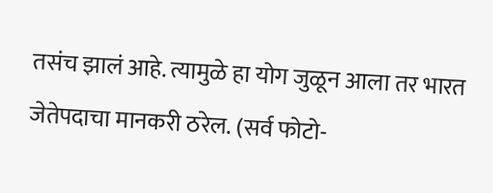तसंच झालं आहे. त्यामुळे हा योग जुळून आला तर भारत जेतेपदाचा मानकरी ठरेल. (सर्व फोटो-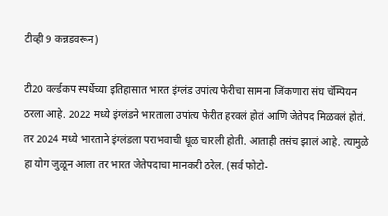टीव्ही 9 कन्नडवरून)

टी20 वर्ल्डकप स्पर्धेच्या इतिहासात भारत इंग्लंड उपांत्य फेरीचा सामना जिंकणारा संघ चॅम्पियन ठरला आहे. 2022 मध्ये इंग्लंडने भारताला उपांत्य फेरीत हरवलं होतं आणि जेतेपद मिळवलं होतं. तर 2024 मध्ये भारताने इंग्लंडला पराभवाची धूळ चारली होती. आताही तसंच झालं आहे. त्यामुळे हा योग जुळून आला तर भारत जेतेपदाचा मानकरी ठरेल. (सर्व फोटो-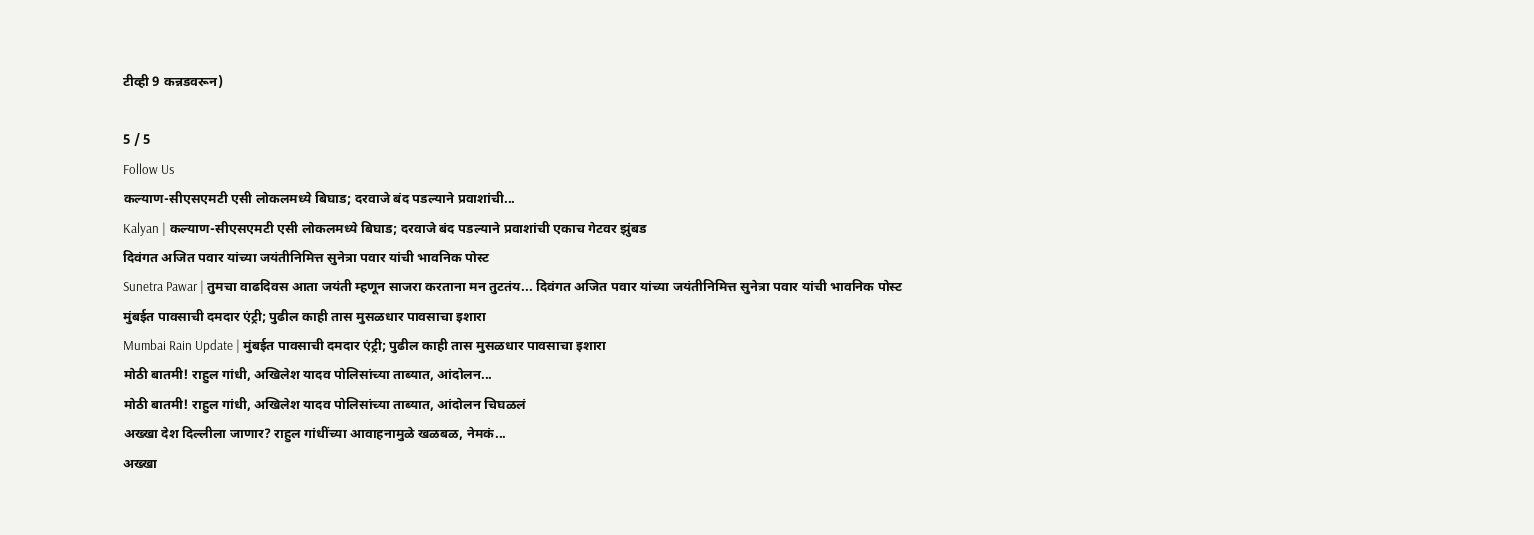टीव्ही 9 कन्नडवरून)

5 / 5
Follow Us
कल्याण-सीएसएमटी एसी लोकलमध्ये बिघाड; दरवाजे बंद पडल्याने प्रवाशांची...
Kalyan | कल्याण-सीएसएमटी एसी लोकलमध्ये बिघाड; दरवाजे बंद पडल्याने प्रवाशांची एकाच गेटवर झुंबड
दिवंगत अजित पवार यांच्या जयंतीनिमित्त सुनेत्रा पवार यांची भावनिक पोस्ट
Sunetra Pawar | तुमचा वाढदिवस आता जयंती म्हणून साजरा करताना मन तुटतंय... दिवंगत अजित पवार यांच्या जयंतीनिमित्त सुनेत्रा पवार यांची भावनिक पोस्ट
मुंबईत पावसाची दमदार एंट्री; पुढील काही तास मुसळधार पावसाचा इशारा
Mumbai Rain Update | मुंबईत पावसाची दमदार एंट्री; पुढील काही तास मुसळधार पावसाचा इशारा
मोठी बातमी! राहुल गांधी, अखिलेश यादव पोलिसांच्या ताब्यात, आंदोलन...
मोठी बातमी! राहुल गांधी, अखिलेश यादव पोलिसांच्या ताब्यात, आंदोलन चिघळलं
अख्खा देश दिल्लीला जाणार? राहुल गांधींच्या आवाहनामुळे खळबळ, नेमकं...
अख्खा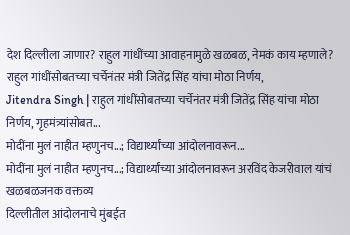देश दिल्लीला जाणार? राहुल गांधींच्या आवाहनामुळे खळबळ, नेमकं काय म्हणाले?
राहुल गांधींसोबतच्या चर्चेनंतर मंत्री जितेंद्र सिंह यांचा मोठा निर्णय,
Jitendra Singh | राहुल गांधींसोबतच्या चर्चेनंतर मंत्री जितेंद्र सिंह यांचा मोठा निर्णय, गृहमंत्र्यांसोबत...
मोदींना मुलं नाहीत म्हणुनच...; विद्यार्थ्यांच्या आंदोलनावरून...
मोदींना मुलं नाहीत म्हणुनच...; विद्यार्थ्यांच्या आंदोलनावरून अरविंद केजरीवाल यांचं खळबळजनक वक्तव्य
दिल्लीतील आंदोलनाचे मुंबईत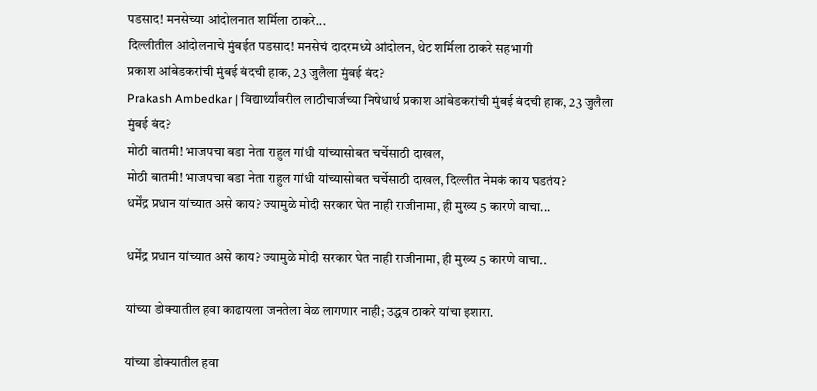पडसाद! मनसेच्या आंदोलनात शर्मिला ठाकरे...
दिल्लीतील आंदोलनाचे मुंबईत पडसाद! मनसेचं दादरमध्ये आंदोलन, थेट शर्मिला ठाकरे सहभागी
प्रकाश आंबेडकरांची मुंबई बंदची हाक, 23 जुलैला मुंबई बंद?
Prakash Ambedkar | विद्यार्थ्यांवरील लाठीचार्जच्या निषेधार्थ प्रकाश आंबेडकरांची मुंबई बंदची हाक, 23 जुलैला मुंबई बंद?
मोठी बातमी! भाजपचा बडा नेता राहुल गांधी यांच्यासोबत चर्चेसाठी दाखल,
मोठी बातमी! भाजपचा बडा नेता राहुल गांधी यांच्यासोबत चर्चेसाठी दाखल, दिल्लीत नेमकं काय घडतंय?
धर्मेंद्र प्रधान यांच्यात असे काय? ज्यामुळे मोदी सरकार घेत नाही राजीनामा, ही मुख्य 5 कारणे वाचा...

धर्मेंद्र प्रधान यांच्यात असे काय? ज्यामुळे मोदी सरकार घेत नाही राजीनामा, ही मुख्य 5 कारणे वाचा..

यांच्या डोक्यातील हवा काढायला जनतेला वेळ लागणार नाही; उद्धव ठाकरे यांचा इशारा.

यांच्या डोक्यातील हवा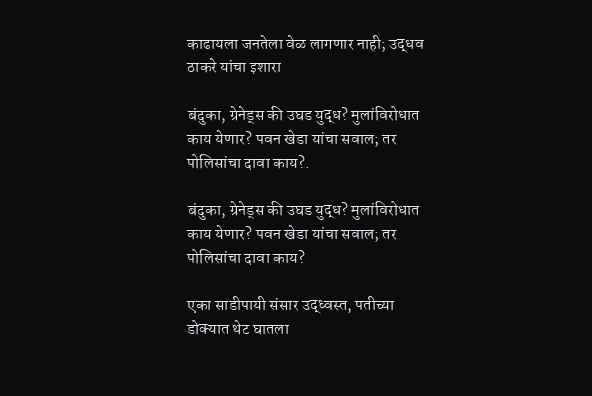काढायला जनतेला वेळ लागणार नाही; उद्धव ठाकरे यांचा इशारा

बंदुका, ग्रेनेड्स की उघड युद्ध? मुलांविरोधात काय येणार? पवन खेडा यांचा सवाल; तर पोलिसांचा दावा काय?.

बंदुका, ग्रेनेड्स की उघड युद्ध? मुलांविरोधात काय येणार? पवन खेडा यांचा सवाल; तर पोलिसांचा दावा काय?

एका साडीपायी संसार उद्ध्वस्त, पतीच्या डोक्यात थेट घातला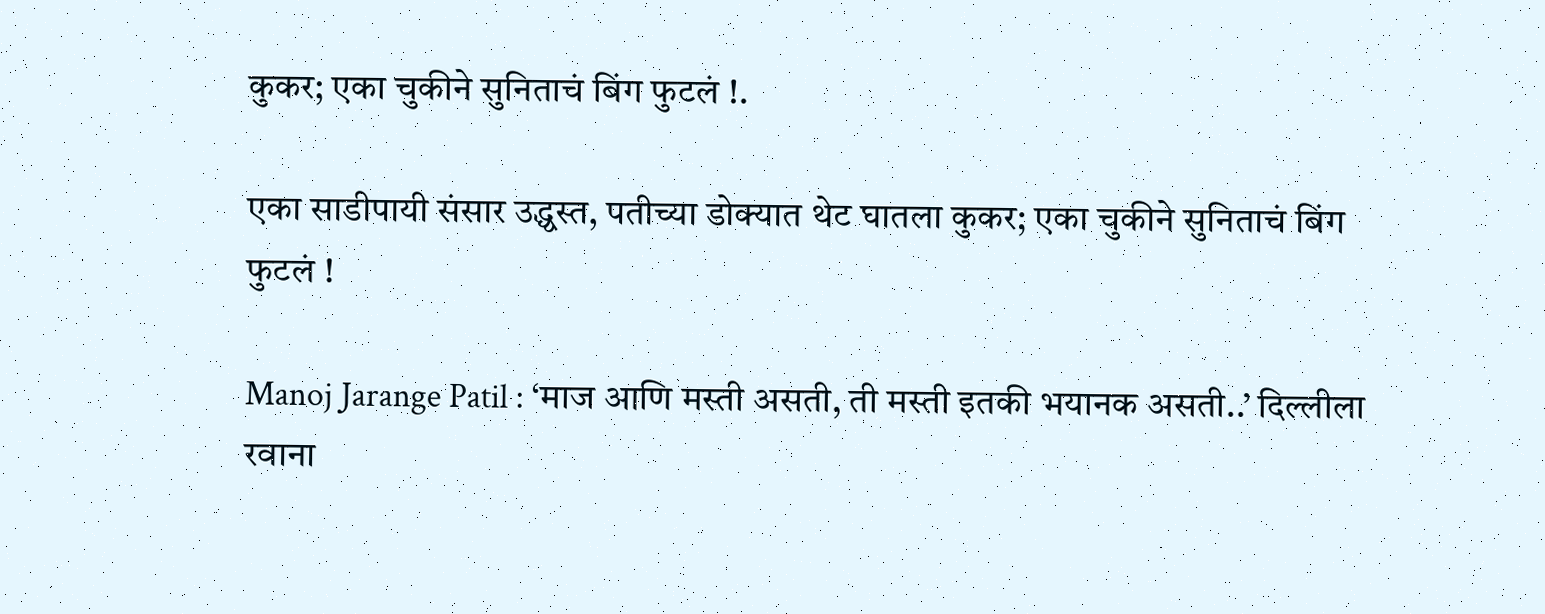कुकर; एका चुकीने सुनिताचं बिंग फुटलं !.

एका साडीपायी संसार उद्ध्वस्त, पतीच्या डोक्यात थेट घातला कुकर; एका चुकीने सुनिताचं बिंग फुटलं !

Manoj Jarange Patil : ‘माज आणि मस्ती असती, ती मस्ती इतकी भयानक असती..’ दिल्लीला रवाना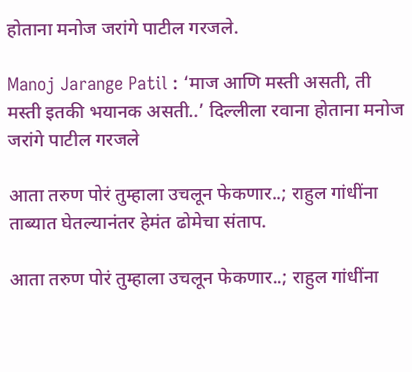होताना मनोज जरांगे पाटील गरजले.

Manoj Jarange Patil : ‘माज आणि मस्ती असती, ती मस्ती इतकी भयानक असती..’ दिल्लीला रवाना होताना मनोज जरांगे पाटील गरजले

आता तरुण पोरं तुम्हाला उचलून फेकणार..; राहुल गांधींना ताब्यात घेतल्यानंतर हेमंत ढोमेचा संताप.

आता तरुण पोरं तुम्हाला उचलून फेकणार..; राहुल गांधींना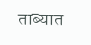ताब्यात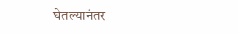घेतल्यानंतर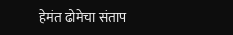हेमंत ढोमेचा संताप